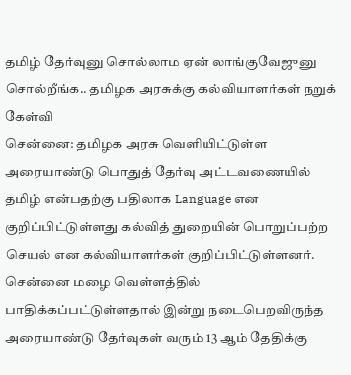தமிழ் தேர்வுனு சொல்லாம ஏன் லாங்குவேஜுனு சொல்றீங்க.. தமிழக அரசுக்கு கல்வியாளர்கள் நறுக் கேள்வி
சென்னை: தமிழக அரசு வெளியிட்டுள்ள அரையாண்டு பொதுத் தேர்வு அட்டவணையில் தமிழ் என்பதற்கு பதிலாக Language என குறிப்பிட்டுள்ளது கல்வித் துறையின் பொறுப்பற்ற செயல் என கல்வியாளர்கள் குறிப்பிட்டுள்ளனர்.
சென்னை மழை வெள்ளத்தில் பாதிக்கப்பட்டுள்ளதால் இன்று நடைபெறவிருந்த அரையாண்டு தேர்வுகள் வரும் 13 ஆம் தேதிக்கு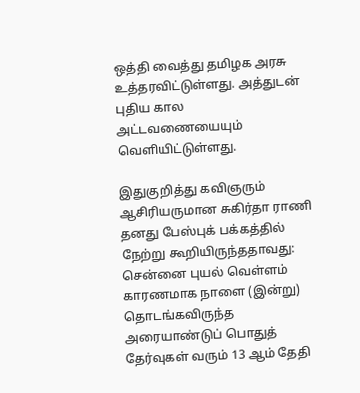ஒத்தி வைத்து தமிழக அரசு உத்தரவிட்டுள்ளது. அத்துடன் புதிய கால அட்டவணையையும் வெளியிட்டுள்ளது.

இதுகுறித்து கவிஞரும் ஆசிரியருமான சுகிர்தா ராணி தனது பேஸ்புக் பக்கத்தில் நேற்று கூறியிருந்ததாவது: சென்னை புயல் வெள்ளம் காரணமாக நாளை (இன்று) தொடங்கவிருந்த அரையாண்டுப் பொதுத் தேர்வுகள் வரும் 13 ஆம் தேதி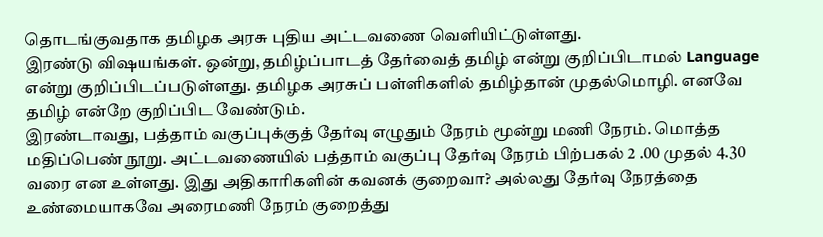தொடங்குவதாக தமிழக அரசு புதிய அட்டவணை வெளியிட்டுள்ளது.
இரண்டு விஷயங்கள். ஒன்று, தமிழ்ப்பாடத் தேர்வைத் தமிழ் என்று குறிப்பிடாமல் Language என்று குறிப்பிடப்படுள்ளது. தமிழக அரசுப் பள்ளிகளில் தமிழ்தான் முதல்மொழி. எனவே தமிழ் என்றே குறிப்பிட வேண்டும்.
இரண்டாவது, பத்தாம் வகுப்புக்குத் தேர்வு எழுதும் நேரம் மூன்று மணி நேரம். மொத்த மதிப்பெண் நூறு. அட்டவணையில் பத்தாம் வகுப்பு தேர்வு நேரம் பிற்பகல் 2 .00 முதல் 4.30 வரை என உள்ளது. இது அதிகாரிகளின் கவனக் குறைவா? அல்லது தேர்வு நேரத்தை உண்மையாகவே அரைமணி நேரம் குறைத்து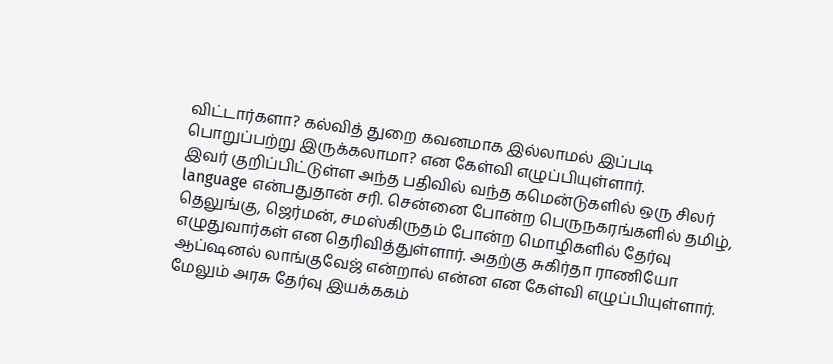விட்டார்களா? கல்வித் துறை கவனமாக இல்லாமல் இப்படி பொறுப்பற்று இருக்கலாமா? என கேள்வி எழுப்பியுள்ளார்.
இவர் குறிப்பிட்டுள்ள அந்த பதிவில் வந்த கமென்டுகளில் ஒரு சிலர் language என்பதுதான் சரி. சென்னை போன்ற பெருநகரங்களில் தமிழ், தெலுங்கு, ஜெர்மன், சமஸ்கிருதம் போன்ற மொழிகளில் தேர்வு எழுதுவார்கள் என தெரிவித்துள்ளார். அதற்கு சுகிர்தா ராணியோ ஆப்ஷனல் லாங்குவேஜ் என்றால் என்ன என கேள்வி எழுப்பியுள்ளார்.
மேலும் அரசு தேர்வு இயக்ககம்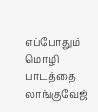எப்போதும் மொழி பாடத்தை லாங்குவேஜ்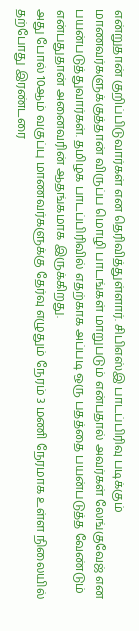என்றுதான் குறிப்பிடுவார்கள் என தெரிவித்துள்ளார். சிபிஎஸ்இ பாடப்பிரிவு படிக்கும் மாணவர்களுக்குத்தான் விருப்ப மொழி பாடங்கள் மாறுபடும் என்பதால் அவர்கள் லேங்குவேஜ் என பயன்படுத்துவார்கள். தமிழக பாடப்பிரிவில் எதற்காக அப்படி ஒரு பதத்தை பயன்படுத்த வேண்டும் என்பதுதான் அனைவரின் ஆதங்கமாக இருக்கிறது.
அது போல் 10ஆம் வகுப்பு மாணவர்களுக்கு தேர்வு எழுதும் நேரம் 3 மணி நேரமாக உள்ள நிலையில் தற்போது இரண்டரை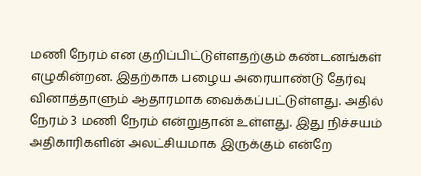மணி நேரம் என குறிப்பிட்டுள்ளதற்கும் கண்டனங்கள் எழுகின்றன. இதற்காக பழைய அரையாண்டு தேர்வு வினாத்தாளும் ஆதாரமாக வைக்கப்பட்டுள்ளது. அதில் நேரம் 3 மணி நேரம் என்றுதான் உள்ளது. இது நிச்சயம் அதிகாரிகளின் அலட்சியமாக இருக்கும் என்றே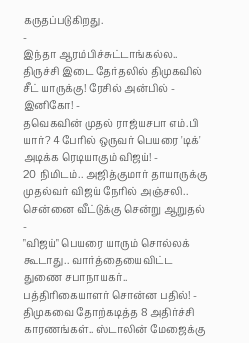கருதப்படுகிறது.
-
இந்தா ஆரம்பிச்சுட்டாங்கல்ல.. திருச்சி இடை தேர்தலில் திமுகவில் சீட் யாருக்கு! ரேசில் அன்பில் - இனிகோ! -
தவெகவின் முதல் ராஜ்யசபா எம்.பி யார்? 4 பேரில் ஒருவர் பெயரை 'டிக்' அடிக்க ரெடியாகும் விஜய்! -
20 நிமிடம்.. அஜித்குமார் தாயாருக்கு முதல்வர் விஜய் நேரில் அஞ்சலி.. சென்னை வீட்டுக்கு சென்று ஆறுதல் -
"விஜய்" பெயரை யாரும் சொல்லக் கூடாது.. வார்த்தையைவிட்ட துணை சபாநாயகர்.. பத்திரிகையாளர் சொன்ன பதில்! -
திமுகவை தோற்கடித்த 8 அதிர்ச்சி காரணங்கள்.. ஸ்டாலின் மேஜைக்கு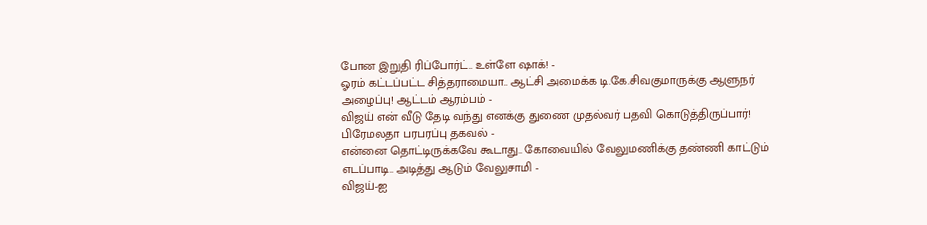போன இறுதி ரிப்போர்ட்.. உள்ளே ஷாக்! -
ஓரம் கட்டப்பட்ட சித்தராமையா.. ஆட்சி அமைக்க டி.கே.சிவகுமாருக்கு ஆளுநர் அழைப்பு! ஆட்டம் ஆரம்பம் -
விஜய் என் வீடு தேடி வந்து எனக்கு துணை முதல்வர் பதவி கொடுத்திருப்பார்! பிரேமலதா பரபரப்பு தகவல் -
என்னை தொட்டிருக்கவே கூடாது.. கோவையில் வேலுமணிக்கு தண்ணி காட்டும் எடப்பாடி.. அடித்து ஆடும் வேலுசாமி -
விஜய்-ஐ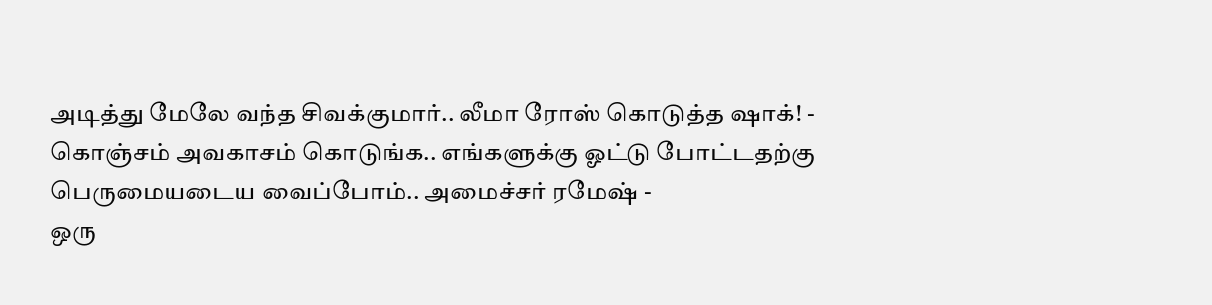அடித்து மேலே வந்த சிவக்குமார்.. லீமா ரோஸ் கொடுத்த ஷாக்! -
கொஞ்சம் அவகாசம் கொடுங்க.. எங்களுக்கு ஓட்டு போட்டதற்கு பெருமையடைய வைப்போம்.. அமைச்சர் ரமேஷ் -
ஒரு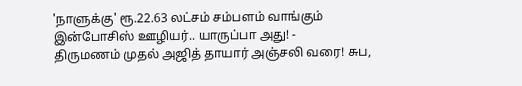'நாளுக்கு' ரூ.22.63 லட்சம் சம்பளம் வாங்கும் இன்போசிஸ் ஊழியர்.. யாருப்பா அது! -
திருமணம் முதல் அஜித் தாயார் அஞ்சலி வரை! சுப,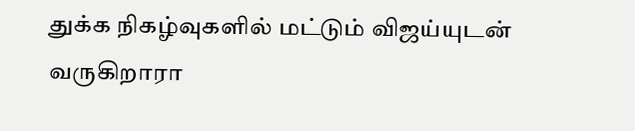துக்க நிகழ்வுகளில் மட்டும் விஜய்யுடன் வருகிறாரா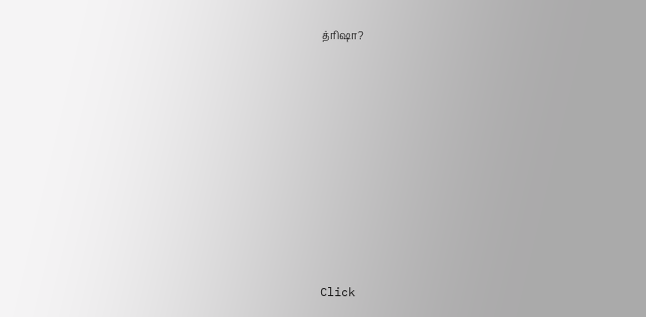த்ரிஷா?












Click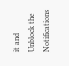it and Unblock the Notifications